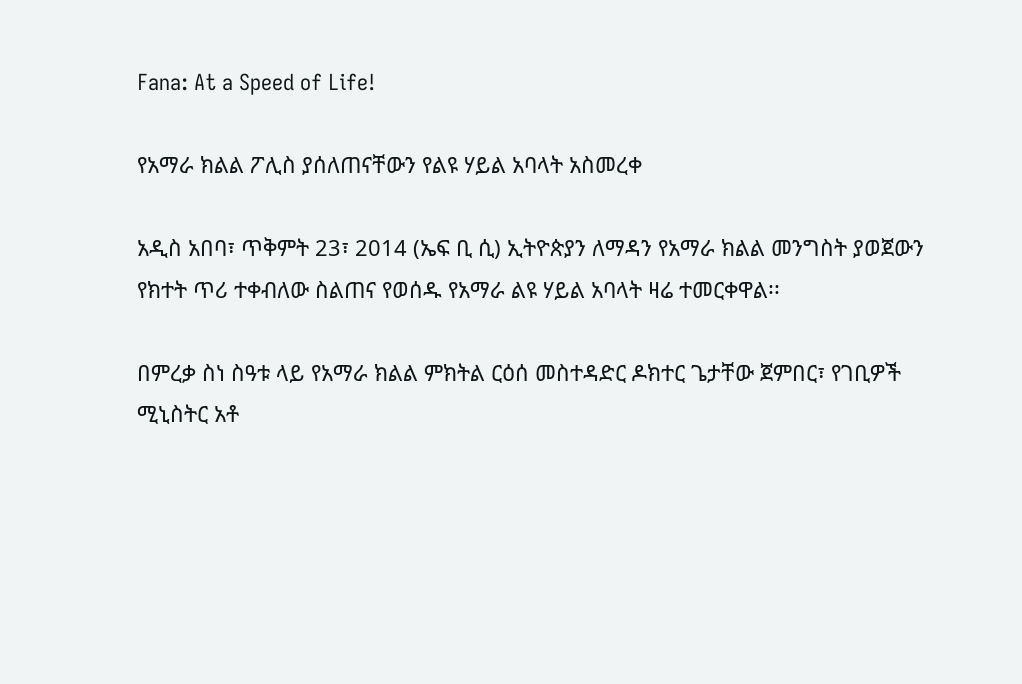Fana: At a Speed of Life!

የአማራ ክልል ፖሊስ ያሰለጠናቸውን የልዩ ሃይል አባላት አስመረቀ

አዲስ አበባ፣ ጥቅምት 23፣ 2014 (ኤፍ ቢ ሲ) ኢትዮጵያን ለማዳን የአማራ ክልል መንግስት ያወጀውን የክተት ጥሪ ተቀብለው ስልጠና የወሰዱ የአማራ ልዩ ሃይል አባላት ዛሬ ተመርቀዋል፡፡

በምረቃ ስነ ስዓቱ ላይ የአማራ ክልል ምክትል ርዕሰ መስተዳድር ዶክተር ጌታቸው ጀምበር፣ የገቢዎች ሚኒስትር አቶ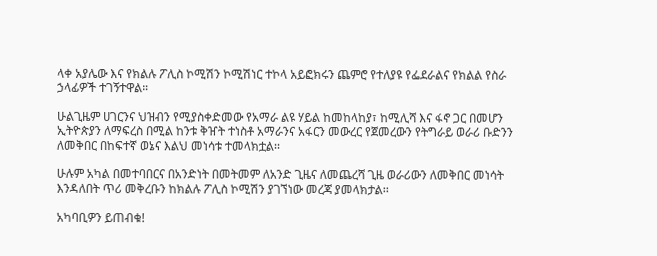ላቀ አያሌው እና የክልሉ ፖሊስ ኮሚሽን ኮሚሽነር ተኮላ አይፎክሩን ጨምሮ የተለያዩ የፌደራልና የክልል የስራ ኃላፊዎች ተገኝተዋል።

ሁልጊዜም ሀገርንና ህዝብን የሚያስቀድመው የአማራ ልዩ ሃይል ከመከላከያ፣ ከሚሊሻ እና ፋኖ ጋር በመሆን ኢትዮጵያን ለማፍረስ በሚል ከንቱ ቅዠት ተነስቶ አማራንና አፋርን መውረር የጀመረውን የትግራይ ወራሪ ቡድንን ለመቅበር በከፍተኛ ወኔና እልህ መነሳቱ ተመላክቷል፡፡

ሁሉም አካል በመተባበርና በአንድነት በመትመም ለአንድ ጊዜና ለመጨረሻ ጊዜ ወራሪውን ለመቅበር መነሳት እንዳለበት ጥሪ መቅረቡን ከክልሉ ፖሊስ ኮሚሽን ያገኘነው መረጃ ያመላክታል፡፡

አካባቢዎን ይጠብቁ!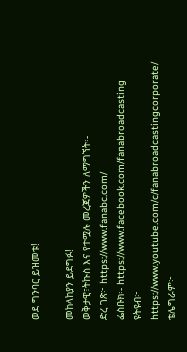ወደ ግንባር ይዝመቱ!

መከላከያን ይደግፉ!
ወቅታዊ፣ትኩስ እና የተሟሉ መረጃዎችን ለማግኘት፡-
ድረ ገጽ፦ https://www.fanabc.com/
ፌስቡክ፡- https://www.facebook.com/fanabroadcasting
ዩትዩብ፦ https://www.youtube.com/c/fanabroadcastingcorporate/
ቴሌግራም፦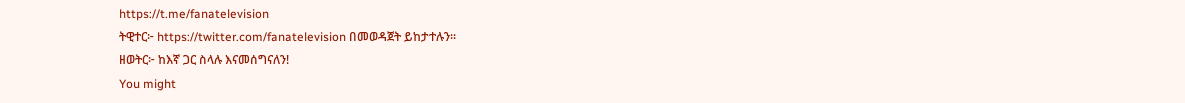https://t.me/fanatelevision
ትዊተር፦ https://twitter.com/fanatelevision በመወዳጀት ይከታተሉን፡፡
ዘወትር፦ ከእኛ ጋር ስላሉ እናመሰግናለን!
You might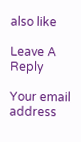also like

Leave A Reply

Your email address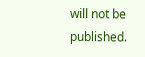will not be published.